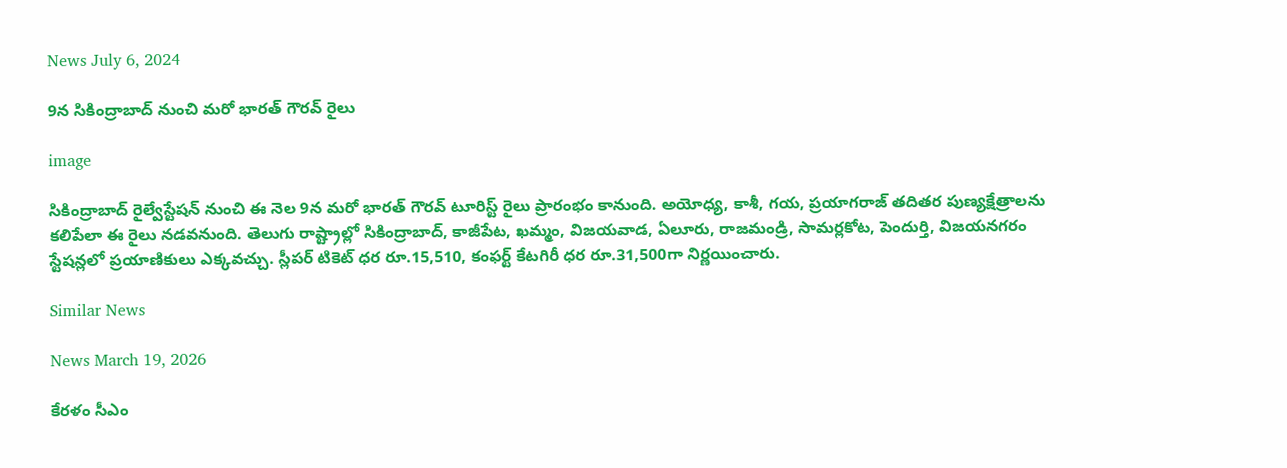News July 6, 2024

9న సికింద్రాబాద్ నుంచి మరో భారత్ గౌరవ్ రైలు

image

సికింద్రాబాద్ రైల్వేస్టేషన్ నుంచి ఈ నెల 9న మరో భారత్ గౌరవ్ టూరిస్ట్ రైలు ప్రారంభం కానుంది. అయోధ్య, కాశీ, గయ, ప్రయాగరాజ్ తదితర పుణ్యక్షేత్రాలను కలిపేలా ఈ రైలు నడవనుంది. తెలుగు రాష్ట్రాల్లో సికింద్రాబాద్, కాజీపేట, ఖమ్మం, విజయవాడ, ఏలూరు, రాజమండ్రి, సామర్లకోట, పెందుర్తి, విజయనగరం స్టేషన్లలో ప్రయాణికులు ఎక్కవచ్చు. స్లీపర్ టికెట్ ధర రూ.15,510, కంఫర్ట్ కేటగిరీ ధర రూ.31,500గా నిర్ణయించారు.

Similar News

News March 19, 2026

కేరళం సీఎం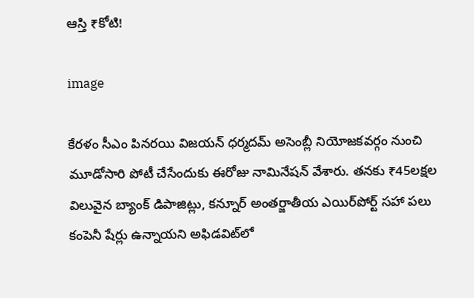ఆస్తి ₹కోటి!

image

కేరళం సీఎం పినరయి విజయన్ ధర్మదమ్ అసెంబ్లీ నియోజకవర్గం నుంచి మూడోసారి పోటీ చేసేందుకు ఈరోజు నామినేషన్ వేశారు. తనకు ₹45లక్షల విలువైన బ్యాంక్ డిపాజిట్లు, కన్నూర్ అంతర్జాతీయ ఎయిర్‌పోర్ట్ సహా పలు కంపెనీ షేర్లు ఉన్నాయని అఫిడవిట్‌లో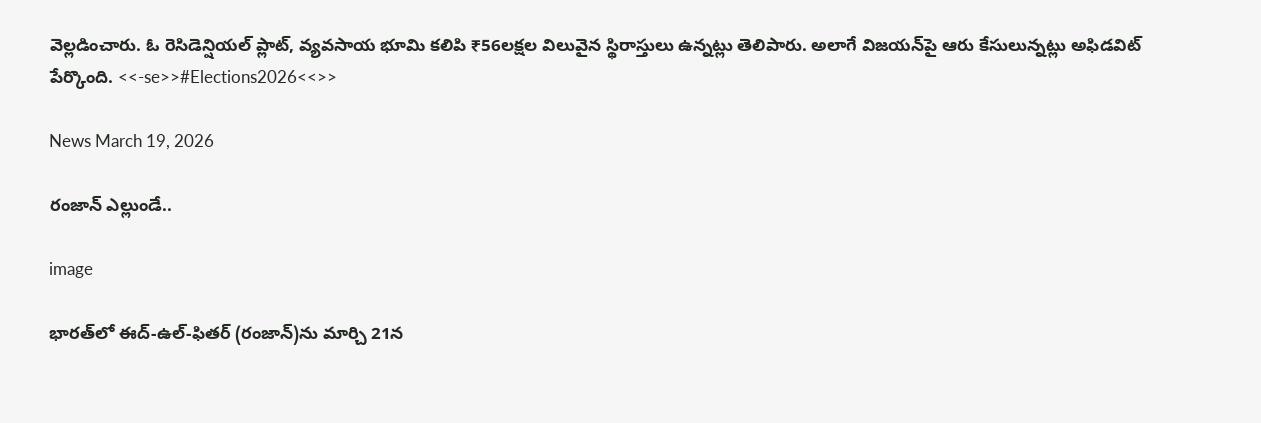వెల్లడించారు. ఓ రెసిడెన్షియల్ ప్లాట్, వ్యవసాయ భూమి కలిపి ₹56లక్షల విలువైన స్థిరాస్తులు ఉన్నట్లు తెలిపారు. అలాగే విజయన్‌పై ఆరు కేసులున్నట్లు అఫిడవిట్ పేర్కొంది. <<-se>>#Elections2026<<>>

News March 19, 2026

రంజాన్ ఎల్లుండే..

image

భారత్‌లో ఈద్-ఉల్-ఫితర్ (రంజాన్)ను మార్చి 21న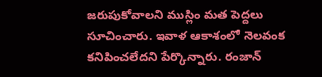జరుపుకోవాలని ముస్లిం మత పెద్దలు సూచించారు. ఇవాళ ఆకాశంలో నెలవంక కనిపించలేదని పేర్కొన్నారు. రంజాన్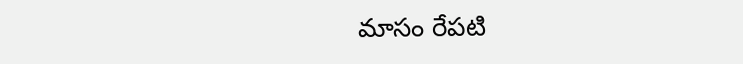మాసం రేపటి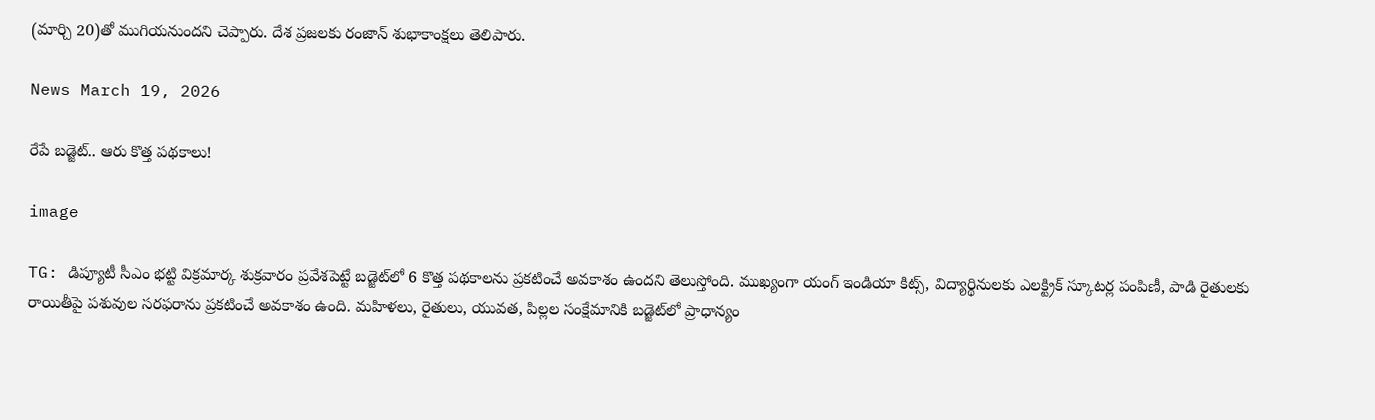(మార్చి 20)తో ముగియనుందని చెప్పారు. దేశ ప్రజలకు రంజాన్ శుభాకాంక్షలు తెలిపారు.

News March 19, 2026

రేపే బడ్జెట్.. ఆరు కొత్త పథకాలు!

image

TG: డిప్యూటీ సీఎం భట్టి విక్రమార్క శుక్రవారం ప్రవేశపెట్టే బడ్జెట్‌లో 6 కొత్త పథకాలను ప్రకటించే అవకాశం ఉందని తెలుస్తోంది. ముఖ్యంగా యంగ్ ఇండియా కిట్స్, విద్యార్థినులకు ఎలక్ట్రిక్ స్కూటర్ల పంపిణీ, పాడి రైతులకు రాయితీపై పశువుల సరఫరాను ప్రకటించే అవకాశం ఉంది. మహిళలు, రైతులు, యువత, పిల్లల సంక్షేమానికి బడ్జెట్‌లో ప్రాధాన్యం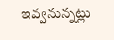ఇవ్వనున్నట్లు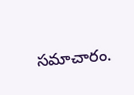సమాచారం.